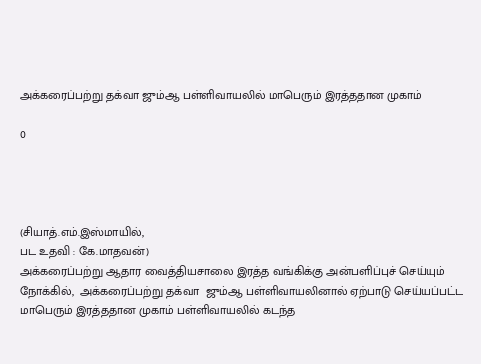அக்கரைப்பற்று தக்வா ஜும்ஆ பள்ளிவாயலில் மாபெரும் இரத்ததான முகாம்

0




(சியாத்.எம்.இஸ்மாயில்,
பட உதவி : கே.மாதவன்)
அக்கரைப்பற்று ஆதார வைத்தியசாலை இரத்த வங்கிக்கு அன்பளிப்புச் செய்யும் நோக்கில்,  அக்கரைப்பற்று தக்வா  ஜும்ஆ பள்ளிவாயலினால் ஏற்பாடு செய்யப்பட்ட  மாபெரும் இரத்ததான முகாம் பள்ளிவாயலில் கடந்த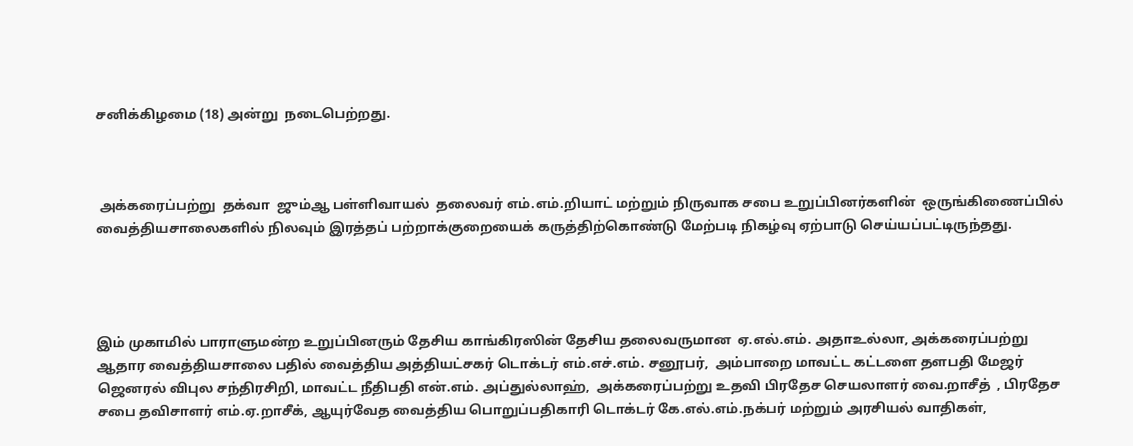சனிக்கிழமை (18) அன்று  நடைபெற்றது.



 அக்கரைப்பற்று  தக்வா  ஜும்ஆ பள்ளிவாயல்  தலைவர் எம்.எம்.றியாட் மற்றும் நிருவாக சபை உறுப்பினர்களின்  ஒருங்கிணைப்பில் வைத்தியசாலைகளில் நிலவும் இரத்தப் பற்றாக்குறையைக் கருத்திற்கொண்டு மேற்படி நிகழ்வு ஏற்பாடு செய்யப்பட்டிருந்தது.




இம் முகாமில் பாராளுமன்ற உறுப்பினரும் தேசிய காங்கிரஸின் தேசிய தலைவருமான  ஏ.எல்.எம். அதாஉல்லா, அக்கரைப்பற்று ஆதார வைத்தியசாலை பதில் வைத்திய அத்தியட்சகர் டொக்டர் எம்.எச்.எம். சனூபர்,  அம்பாறை மாவட்ட கட்டளை தளபதி மேஜர் ஜெனரல் விபுல சந்திரசிறி, மாவட்ட நீதிபதி என்.எம். அப்துல்லாஹ்,  அக்கரைப்பற்று உதவி பிரதேச செயலாளர் வை.றாசீத்  , பிரதேச சபை தவிசாளர் எம்.ஏ.றாசீக், ஆயுர்வேத வைத்திய பொறுப்பதிகாரி டொக்டர் கே.எல்.எம்.நக்பர் மற்றும் அரசியல் வாதிகள்,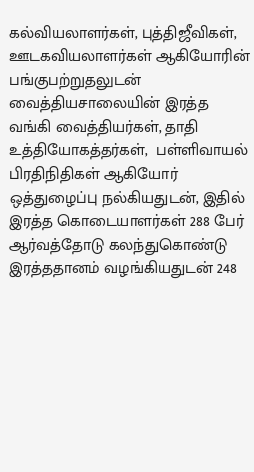கல்வியலாளர்கள், புத்திஜீவிகள், ஊடகவியலாளர்கள் ஆகியோரின் பங்குபற்றுதலுடன் வைத்தியசாலையின் இரத்த வங்கி வைத்தியர்கள், தாதி உத்தியோகத்தர்கள்,  பள்ளிவாயல் பிரதிநிதிகள் ஆகியோர் ஒத்துழைப்பு நல்கியதுடன், இதில் இரத்த கொடையாளர்கள் 288 பேர் ஆர்வத்தோடு கலந்துகொண்டு இரத்ததானம் வழங்கியதுடன் 248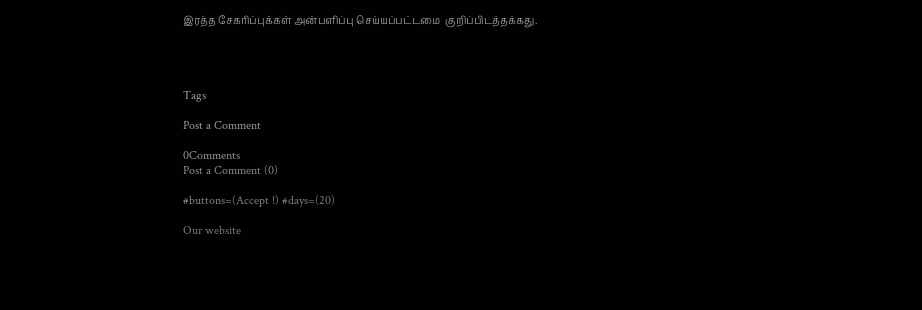இரத்த சேகரிப்புக்கள் அன்பளிப்பு செய்யப்பட்டமை  குறிப்பிடத்தக்கது.




Tags

Post a Comment

0Comments
Post a Comment (0)

#buttons=(Accept !) #days=(20)

Our website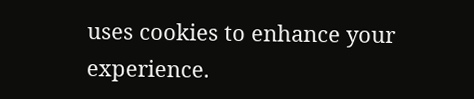uses cookies to enhance your experience.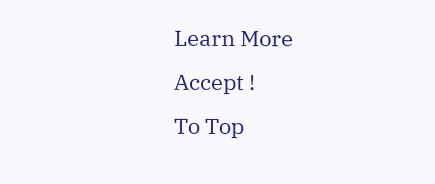Learn More
Accept !
To Top